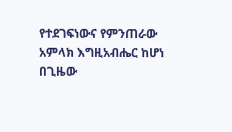የተደገፍነውና የምንጠራው አምላክ እግዚአብሔር ከሆነ በጊዜው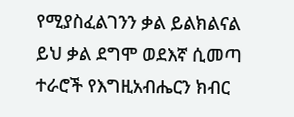የሚያስፈልገንን ቃል ይልክልናል ይህ ቃል ደግሞ ወደእኛ ሲመጣ ተራሮች የእግዚአብሔርን ክብር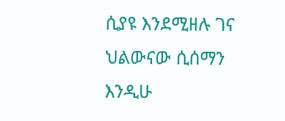ሲያዩ እንደሚዘሉ ገና ህልውናው ሲሰማን እንዲሁ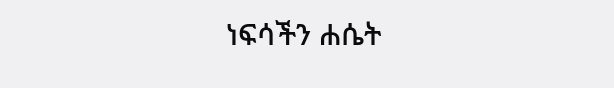ነፍሳችን ሐሴት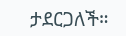ታደርጋለች።